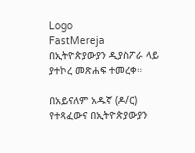Logo
FastMereja
በኢትዮጵያውያን ዲያስፖራ ላይ ያተኮረ መጽሐፍ ተመረቀ።

በአይናለም አዱኛ (ዶ/ር) የተጻፈውና በኢትዮጵያውያን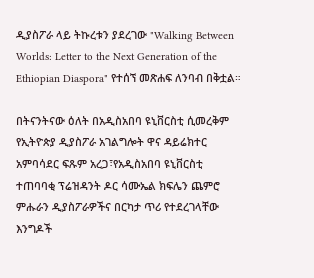ዲያስፖራ ላይ ትኩረቱን ያደረገው "Walking Between Worlds: Letter to the Next Generation of the Ethiopian Diaspora" የተሰኘ መጽሐፍ ለንባብ በቅቷል።

በትናንትናው ዕለት በአዲስአበባ ዩኒቨርስቲ ሲመረቅም የኢትዮጵያ ዲያስፖራ አገልግሎት ዋና ዳይሬክተር አምባሳደር ፍጹም አረጋ፣የአዲስአበባ ዩኒቨርስቲ ተጠባባቂ ፕሬዝዳንት ዶር ሳሙኤል ክፍሌን ጨምሮ ምሑራን ዲያስፖራዎችና በርካታ ጥሪ የተደረገላቸው እንግዶች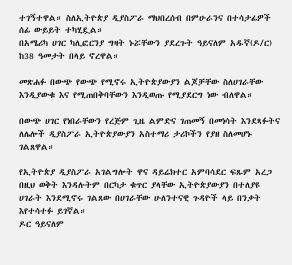ተገኝተዋል። ስለኢትዮጵያ ዲያስፖራ ማህበረሰብ በምሁራንና በተሳታፊዎች ሰፊ ውይይት ተካሂዷል።
በአሜሪካ ሀገር ካሊፎርንያ ግዛት ኑሯቸውን ያደረጉት ዓይናለም አዱኛ(ዶ/ር) ከ38 ዓመታት በላይ ኖረዋል።

መጽሐፉ በውጭ የውጭ የሚኖሩ ኢትዮጵያውያን ልጆቻቸው ስለሀገራቸው እንዲያውቁ እና የሚጠበቅባቸውን እንዲወጡ የሚያደርግ ነው ብለዋል።

በውጭ ሀገር የነበራቸውን የረጅም ጊዜ ልምድና ገጠመኝ በመነሳት እንደጻፉትና ለሌሎች ዲያስፖራ ኢትዮጵያውያን አስተማሪ ታሪኮችን የያዘ ስለመሆኑ ገልጸዋል።

የኢትዮጵያ ዲያስፖራ አገልግሎት ዋና ዳይሬክተር አምባሳደር ፍጹም አረጋ በዚህ ወቅት እንዳሉትም በርካታ ቁጥር ያላቸው ኢትዮጵያውያን በተለያዩ ሀገራት እንደሚኖሩ ገልጸው በሀገራቸው ሁለንተናዊ ጉዳዮች ላይ በንቃት እየተሳተፉ ይገኛል።
ዶር ዓይናለም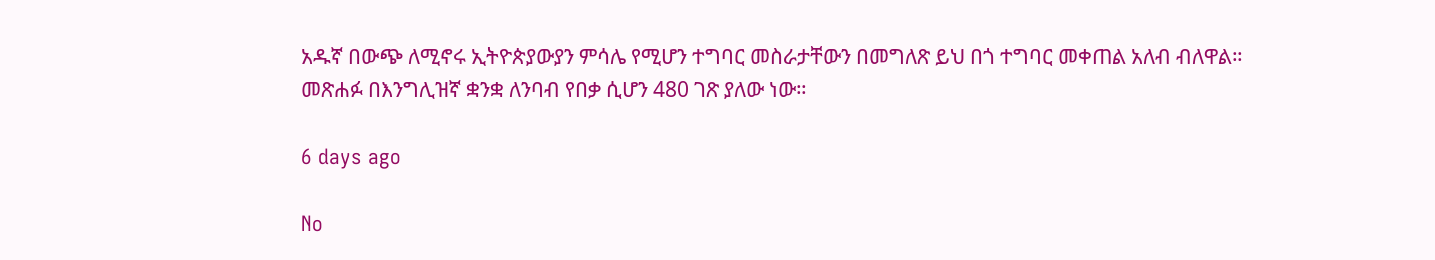አዱኛ በውጭ ለሚኖሩ ኢትዮጵያውያን ምሳሌ የሚሆን ተግባር መስራታቸውን በመግለጽ ይህ በጎ ተግባር መቀጠል አለብ ብለዋል።
መጽሐፉ በእንግሊዝኛ ቋንቋ ለንባብ የበቃ ሲሆን 480 ገጽ ያለው ነው።

6 days ago

No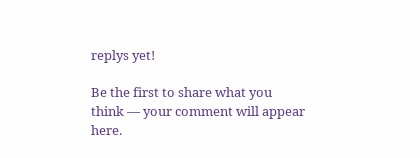replys yet!

Be the first to share what you think — your comment will appear here.